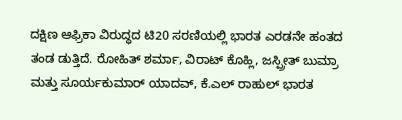ದಕ್ಷಿಣ ಆಫ್ರಿಕಾ ವಿರುದ್ಧದ ಟಿ20 ಸರಣಿಯಲ್ಲಿ ಭಾರತ ಎರಡನೇ ಹಂತದ ತಂಡ ಡುತ್ತಿದೆ. ರೋಹಿತ್ ಶರ್ಮಾ, ವಿರಾಟ್ ಕೊಹ್ಲಿ, ಜಸ್ಪ್ರೀತ್ ಬುಮ್ರಾ ಮತ್ತು ಸೂರ್ಯಕುಮಾರ್ ಯಾದವ್, ಕೆ.ಎಲ್ ರಾಹುಲ್ ಭಾರತ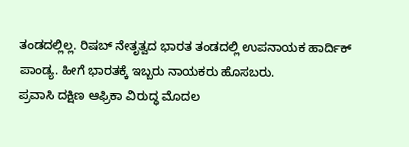ತಂಡದಲ್ಲಿಲ್ಲ. ರಿಷಬ್ ನೇತೃತ್ವದ ಭಾರತ ತಂಡದಲ್ಲಿ ಉಪನಾಯಕ ಹಾರ್ದಿಕ್ ಪಾಂಡ್ಯ. ಹೀಗೆ ಭಾರತಕ್ಕೆ ಇಬ್ಬರು ನಾಯಕರು ಹೊಸಬರು.
ಪ್ರವಾಸಿ ದಕ್ಷಿಣ ಆಫ್ರಿಕಾ ವಿರುದ್ಧ ಮೊದಲ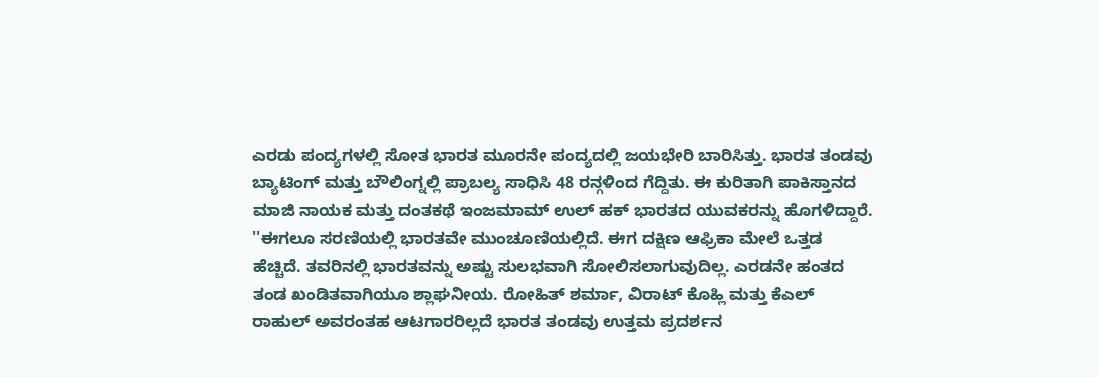ಎರಡು ಪಂದ್ಯಗಳಲ್ಲಿ ಸೋತ ಭಾರತ ಮೂರನೇ ಪಂದ್ಯದಲ್ಲಿ ಜಯಭೇರಿ ಬಾರಿಸಿತ್ತು. ಭಾರತ ತಂಡವು ಬ್ಯಾಟಿಂಗ್ ಮತ್ತು ಬೌಲಿಂಗ್ನಲ್ಲಿ ಪ್ರಾಬಲ್ಯ ಸಾಧಿಸಿ 48 ರನ್ಗಳಿಂದ ಗೆದ್ದಿತು. ಈ ಕುರಿತಾಗಿ ಪಾಕಿಸ್ತಾನದ ಮಾಜಿ ನಾಯಕ ಮತ್ತು ದಂತಕಥೆ ಇಂಜಮಾಮ್ ಉಲ್ ಹಕ್ ಭಾರತದ ಯುವಕರನ್ನು ಹೊಗಳಿದ್ದಾರೆ.
''ಈಗಲೂ ಸರಣಿಯಲ್ಲಿ ಭಾರತವೇ ಮುಂಚೂಣಿಯಲ್ಲಿದೆ. ಈಗ ದಕ್ಷಿಣ ಆಫ್ರಿಕಾ ಮೇಲೆ ಒತ್ತಡ ಹೆಚ್ಚಿದೆ. ತವರಿನಲ್ಲಿ ಭಾರತವನ್ನು ಅಷ್ಟು ಸುಲಭವಾಗಿ ಸೋಲಿಸಲಾಗುವುದಿಲ್ಲ. ಎರಡನೇ ಹಂತದ ತಂಡ ಖಂಡಿತವಾಗಿಯೂ ಶ್ಲಾಘನೀಯ. ರೋಹಿತ್ ಶರ್ಮಾ, ವಿರಾಟ್ ಕೊಹ್ಲಿ ಮತ್ತು ಕೆಎಲ್ ರಾಹುಲ್ ಅವರಂತಹ ಆಟಗಾರರಿಲ್ಲದೆ ಭಾರತ ತಂಡವು ಉತ್ತಮ ಪ್ರದರ್ಶನ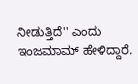ನೀಡುತ್ತಿದೆ'' ಎಂದು ಇಂಜಮಾಮ್ ಹೇಳಿದ್ದಾರೆ.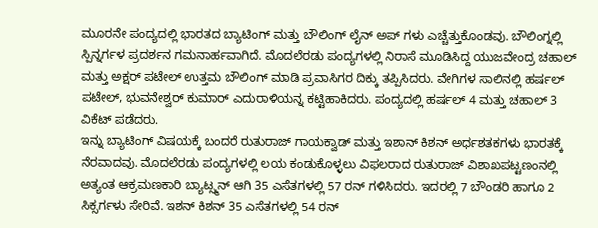ಮೂರನೇ ಪಂದ್ಯದಲ್ಲಿ ಭಾರತದ ಬ್ಯಾಟಿಂಗ್ ಮತ್ತು ಬೌಲಿಂಗ್ ಲೈನ್ ಅಪ್ ಗಳು ಎಚ್ಚೆತ್ತುಕೊಂಡವು. ಬೌಲಿಂಗ್ನಲ್ಲಿ ಸ್ಪಿನ್ನರ್ಗಳ ಪ್ರದರ್ಶನ ಗಮನಾರ್ಹವಾಗಿದೆ. ಮೊದಲೆರಡು ಪಂದ್ಯಗಳಲ್ಲಿ ನಿರಾಸೆ ಮೂಡಿಸಿದ್ದ ಯುಜವೇಂದ್ರ ಚಹಾಲ್ ಮತ್ತು ಅಕ್ಷರ್ ಪಟೇಲ್ ಉತ್ತಮ ಬೌಲಿಂಗ್ ಮಾಡಿ ಪ್ರವಾಸಿಗರ ದಿಕ್ಕು ತಪ್ಪಿಸಿದರು. ವೇಗಿಗಳ ಸಾಲಿನಲ್ಲಿ ಹರ್ಷಲ್ ಪಟೇಲ್, ಭುವನೇಶ್ವರ್ ಕುಮಾರ್ ಎದುರಾಳಿಯನ್ನ ಕಟ್ಟಿಹಾಕಿದರು. ಪಂದ್ಯದಲ್ಲಿ ಹರ್ಷಲ್ 4 ಮತ್ತು ಚಹಾಲ್ 3 ವಿಕೆಟ್ ಪಡೆದರು.
ಇನ್ನು ಬ್ಯಾಟಿಂಗ್ ವಿಷಯಕ್ಕೆ ಬಂದರೆ ರುತುರಾಜ್ ಗಾಯಕ್ವಾಡ್ ಮತ್ತು ಇಶಾನ್ ಕಿಶನ್ ಅರ್ಧಶತಕಗಳು ಭಾರತಕ್ಕೆ ನೆರವಾದವು. ಮೊದಲೆರಡು ಪಂದ್ಯಗಳಲ್ಲಿ ಲಯ ಕಂಡುಕೊಳ್ಳಲು ವಿಫಲರಾದ ರುತುರಾಜ್ ವಿಶಾಖಪಟ್ಟಣಂನಲ್ಲಿ ಅತ್ಯಂತ ಆಕ್ರಮಣಕಾರಿ ಬ್ಯಾಟ್ಸ್ಮನ್ ಆಗಿ 35 ಎಸೆತಗಳಲ್ಲಿ 57 ರನ್ ಗಳಿಸಿದರು. ಇದರಲ್ಲಿ 7 ಬೌಂಡರಿ ಹಾಗೂ 2 ಸಿಕ್ಸರ್ಗಳು ಸೇರಿವೆ. ಇಶನ್ ಕಿಶನ್ 35 ಎಸೆತಗಳಲ್ಲಿ 54 ರನ್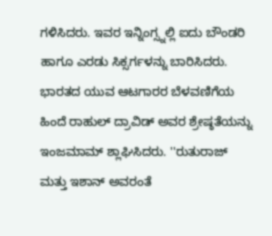ಗಳಿಸಿದರು. ಇವರ ಇನ್ನಿಂಗ್ಸ್ನಲ್ಲಿ ಐದು ಬೌಂಡರಿ ಹಾಗೂ ಎರಡು ಸಿಕ್ಸರ್ಗಳನ್ನು ಬಾರಿಸಿದರು.
ಭಾರತದ ಯುವ ಆಟಗಾರರ ಬೆಳವಣಿಗೆಯ ಹಿಂದೆ ರಾಹುಲ್ ದ್ರಾವಿಡ್ ಅವರ ಶ್ರೇಷ್ಠತೆಯನ್ನು ಇಂಜಮಾಮ್ ಶ್ಲಾಘಿಸಿದರು. ''ರುತುರಾಜ್ ಮತ್ತು ಇಶಾನ್ ಅವರಂತೆ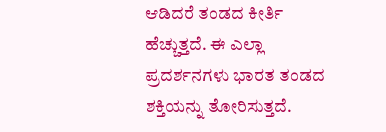ಆಡಿದರೆ ತಂಡದ ಕೀರ್ತಿ ಹೆಚ್ಚುತ್ತದೆ. ಈ ಎಲ್ಲಾ ಪ್ರದರ್ಶನಗಳು ಭಾರತ ತಂಡದ ಶಕ್ತಿಯನ್ನು ತೋರಿಸುತ್ತದೆ.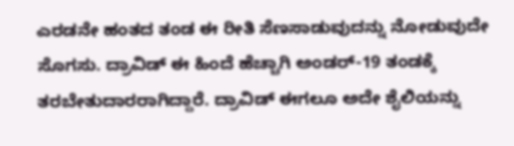ಎರಡನೇ ಹಂತದ ತಂಡ ಈ ರೀತಿ ಸೆಣಸಾಡುವುದನ್ನು ನೋಡುವುದೇ ಸೊಗಸು. ದ್ರಾವಿಡ್ ಈ ಹಿಂದೆ ಹೆಚ್ಚಾಗಿ ಅಂಡರ್-19 ತಂಡಕ್ಕೆ ತರಬೇತುದಾರರಾಗಿದ್ದಾರೆ. ದ್ರಾವಿಡ್ ಈಗಲೂ ಅದೇ ಶೈಲಿಯನ್ನು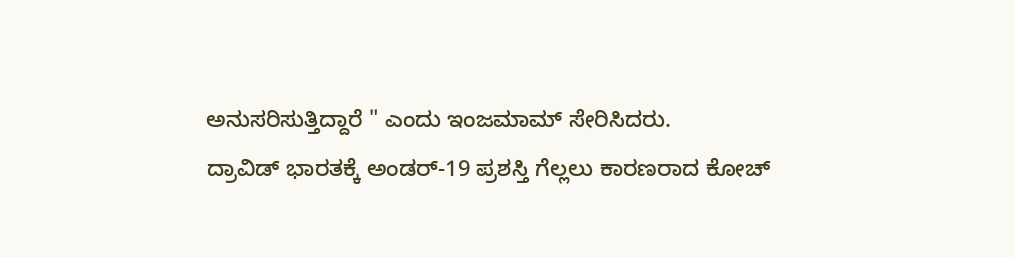ಅನುಸರಿಸುತ್ತಿದ್ದಾರೆ " ಎಂದು ಇಂಜಮಾಮ್ ಸೇರಿಸಿದರು.
ದ್ರಾವಿಡ್ ಭಾರತಕ್ಕೆ ಅಂಡರ್-19 ಪ್ರಶಸ್ತಿ ಗೆಲ್ಲಲು ಕಾರಣರಾದ ಕೋಚ್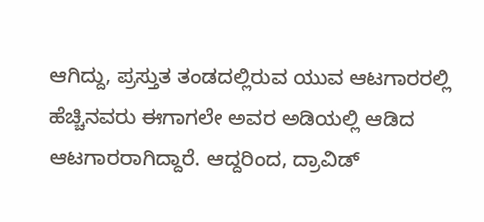ಆಗಿದ್ದು, ಪ್ರಸ್ತುತ ತಂಡದಲ್ಲಿರುವ ಯುವ ಆಟಗಾರರಲ್ಲಿ ಹೆಚ್ಚಿನವರು ಈಗಾಗಲೇ ಅವರ ಅಡಿಯಲ್ಲಿ ಆಡಿದ ಆಟಗಾರರಾಗಿದ್ದಾರೆ. ಆದ್ದರಿಂದ, ದ್ರಾವಿಡ್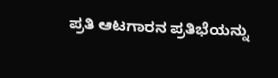ಪ್ರತಿ ಆಟಗಾರನ ಪ್ರತಿಭೆಯನ್ನು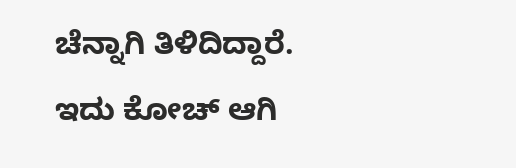ಚೆನ್ನಾಗಿ ತಿಳಿದಿದ್ದಾರೆ. ಇದು ಕೋಚ್ ಆಗಿ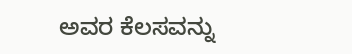ಅವರ ಕೆಲಸವನ್ನು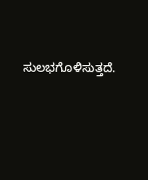ಸುಲಭಗೊಳಿಸುತ್ತದೆ.